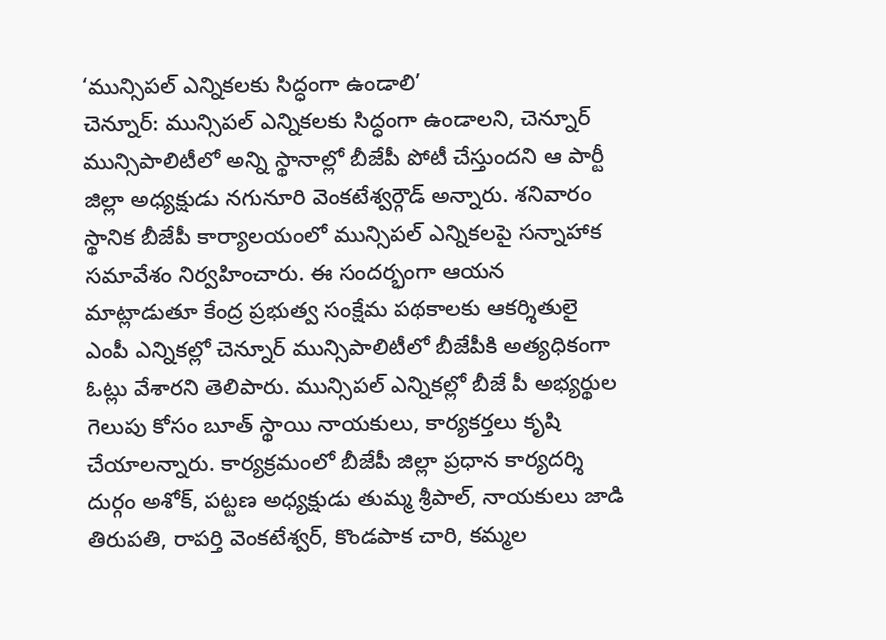‘మున్సిపల్ ఎన్నికలకు సిద్ధంగా ఉండాలి’
చెన్నూర్: మున్సిపల్ ఎన్నికలకు సిద్ధంగా ఉండాలని, చెన్నూర్ మున్సిపాలిటీలో అన్ని స్థానాల్లో బీజేపీ పోటీ చేస్తుందని ఆ పార్టీ జిల్లా అధ్యక్షుడు నగునూరి వెంకటేశ్వర్గౌడ్ అన్నారు. శనివారం స్థానిక బీజేపీ కార్యాలయంలో మున్సిపల్ ఎన్నికలపై సన్నాహాక సమావేశం నిర్వహించారు. ఈ సందర్భంగా ఆయన మాట్లాడుతూ కేంద్ర ప్రభుత్వ సంక్షేమ పథకాలకు ఆకర్శితులై ఎంపీ ఎన్నికల్లో చెన్నూర్ మున్సిపాలిటీలో బీజేపీకి అత్యధికంగా ఓట్లు వేశారని తెలిపారు. మున్సిపల్ ఎన్నికల్లో బీజే పీ అభ్యర్థుల గెలుపు కోసం బూత్ స్థాయి నాయకులు, కార్యకర్తలు కృషి చేయాలన్నారు. కార్యక్రమంలో బీజేపీ జిల్లా ప్రధాన కార్యదర్శి దుర్గం అశోక్, పట్టణ అధ్యక్షుడు తుమ్మ శ్రీపాల్, నాయకులు జాడి తిరుపతి, రాపర్తి వెంకటేశ్వర్, కొండపాక చారి, కమ్మల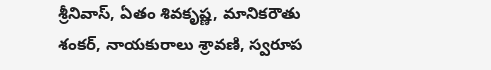శ్రీనివాస్, ఏతం శివకృష్ణ, మానికరౌతు శంకర్, నాయకురాలు శ్రావణి, స్వరూప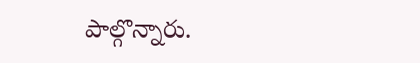పాల్గొన్నారు.